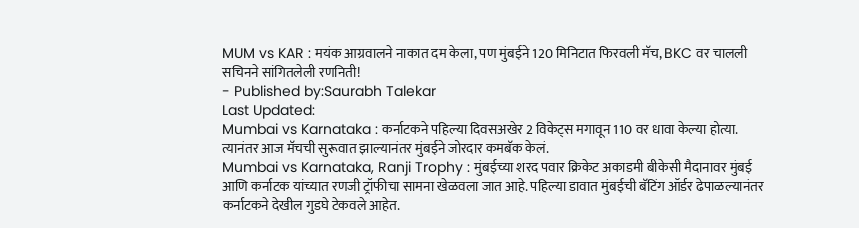MUM vs KAR : मयंक आग्रवालने नाकात दम केला, पण मुंबईने 120 मिनिटात फिरवली मॅच, BKC वर चालली सचिनने सांगितलेली रणनिती!
- Published by:Saurabh Talekar
Last Updated:
Mumbai vs Karnataka : कर्नाटकने पहिल्या दिवसअखेर 2 विकेट्स मगावून 110 वर धावा केल्या होत्या. त्यानंतर आज मॅचची सुरूवात झाल्यानंतर मुंबईने जोरदार कमबॅक केलं.
Mumbai vs Karnataka, Ranji Trophy : मुंबईच्या शरद पवार क्रिकेट अकाडमी बीकेसी मैदानावर मुंबई आणि कर्नाटक यांच्यात रणजी ट्रॉफीचा सामना खेळवला जात आहे. पहिल्या डावात मुंबईची बॅटिंग ऑर्डर ढेपाळल्यानंतर कर्नाटकने देखील गुडघे टेकवले आहेत.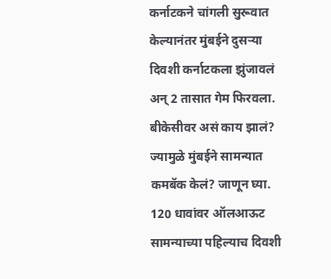कर्नाटकने चांगली सुरूवात केल्यानंतर मुंबईने दुसऱ्या दिवशी कर्नाटकला झुंजावलं अन् 2 तासात गेम फिरवला. बीकेसीवर असं काय झालं? ज्यामुळे मुंबईने सामन्यात कमबॅक केलं? जाणून घ्या.
120 धावांवर ऑलआऊट
सामन्याच्या पहिल्याच दिवशी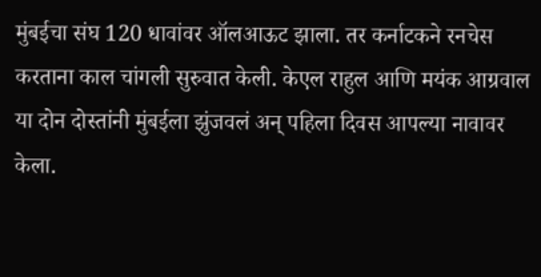मुंबईचा संघ 120 धावांवर ऑलआऊट झाला. तर कर्नाटकने रनचेस करताना काल चांगली सुरुवात केली. केएल राहुल आणि मयंक आग्रवाल या दोन दोस्तांनी मुंबईला झुंजवलं अन् पहिला दिवस आपल्या नावावर केला.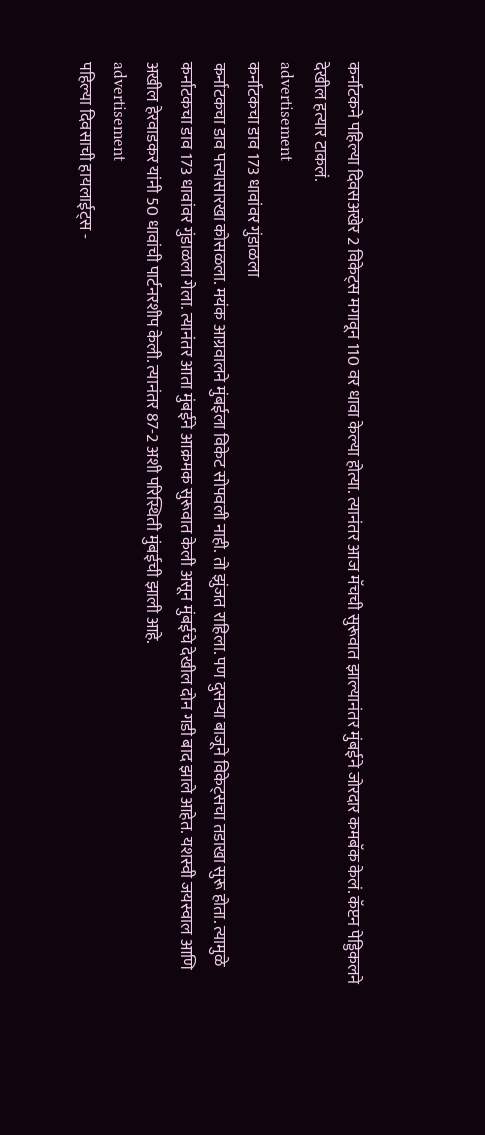कर्नाटकने पहिल्या दिवसअखेर 2 विकेट्स मगावून 110 वर धावा केल्या होत्या. त्यानंतर आज मॅचची सुरूवात झाल्यानंतर मुंबईने जोरदार कमबॅक केलं. कॅप्टन पेड्डिकलने देखील हत्यार टाकलं.
advertisement
कर्नाटकचा डाव 173 धावांवर गुंडाळला
कर्नाटकचा डाव पत्त्यासारखा कोसळला. मयंक आग्रवालने मुंबईला विकेट सोपवली नाही. तो झुंजत राहिला. पण दुसऱ्या बाजूने विकेट्सचा तडाखा सुरू होता. त्यामुळे कर्नाटकचा डाव 173 धावांवर गुंडाळला गेला. त्यानंतर आता मुंबईने आक्रमक सुरूवात केली असून मुंबईचे देखील दोन गडी बाद झाले आहेत. यशस्वी जयस्वाल आणि अखील हेरवाडकर यांनी 50 धावांची पार्टनरशीप केली. त्यानंतर 87-2 अशी परिस्थिती मुंबईची झाली आहे.
advertisement
पहिल्या दिवसाची हायलाईट्स -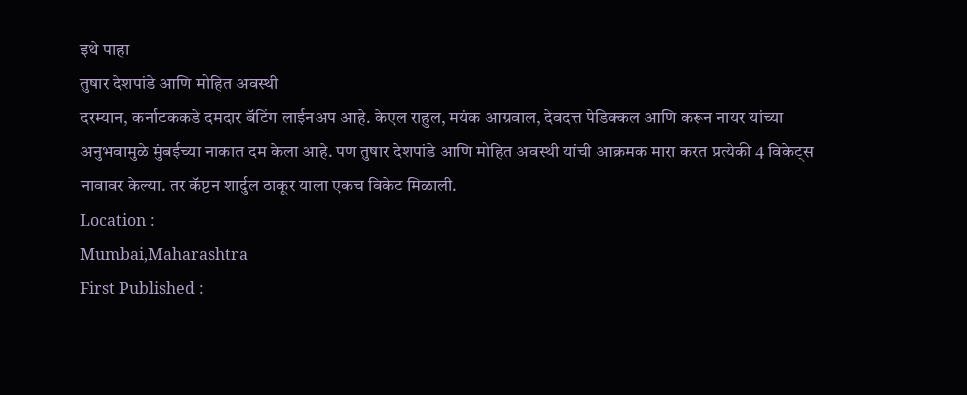इथे पाहा
तुषार देशपांडे आणि मोहित अवस्थी
दरम्यान, कर्नाटककडे दमदार बॅटिंग लाईनअप आहे. केएल राहुल, मयंक आग्रवाल, देवदत्त पेडिक्कल आणि करून नायर यांच्या अनुभवामुळे मुंबईच्या नाकात दम केला आहे. पण तुषार देशपांडे आणि मोहित अवस्थी यांची आक्रमक मारा करत प्रत्येकी 4 विकेट्स नावावर केल्या. तर कॅप्टन शार्दुल ठाकूर याला एकच विकेट मिळाली.
Location :
Mumbai,Maharashtra
First Published :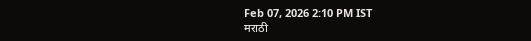Feb 07, 2026 2:10 PM IST
मराठी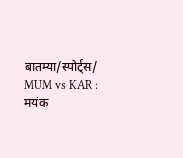बातम्या/स्पोर्ट्स/
MUM vs KAR : मयंक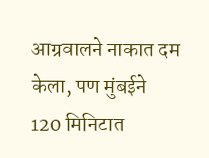आग्रवालने नाकात दम केला, पण मुंबईने 120 मिनिटात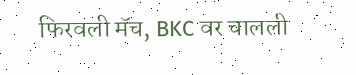फिरवली मॅच, BKC वर चालली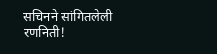सचिनने सांगितलेली रणनिती!